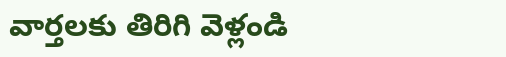వార్తలకు తిరిగి వెళ్లండి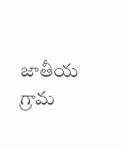జాతీయ గ్రామ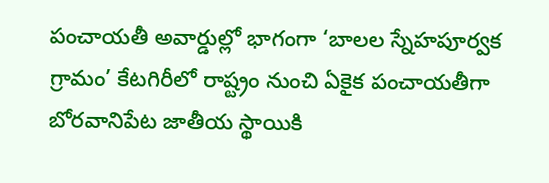పంచాయతీ అవార్డుల్లో భాగంగా ‘బాలల స్నేహపూర్వక గ్రామం’ కేటగిరీలో రాష్ట్రం నుంచి ఏకైక పంచాయతీగా బోరవానిపేట జాతీయ స్థాయికి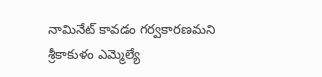నామినేట్ కావడం గర్వకారణమని శ్రీకాకుళం ఎమ్మెల్యే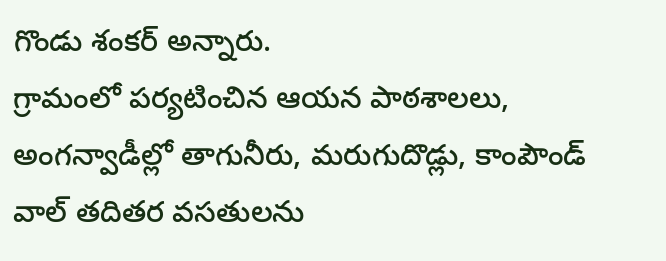గొండు శంకర్ అన్నారు.
గ్రామంలో పర్యటించిన ఆయన పాఠశాలలు, అంగన్వాడీల్లో తాగునీరు, మరుగుదొడ్లు, కాంపౌండ్ వాల్ తదితర వసతులను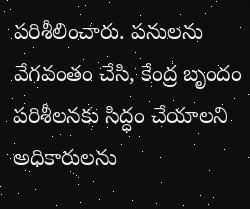పరిశీలించారు. పనులను వేగవంతం చేసి, కేంద్ర బృందం పరిశీలనకు సిద్ధం చేయాలని అధికారులను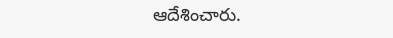ఆదేశించారు.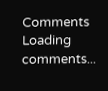Comments
Loading comments...